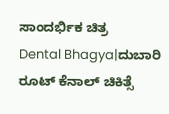ಸಾಂದರ್ಭಿಕ ಚಿತ್ರ
Dental Bhagya|ದುಬಾರಿ ರೂಟ್ ಕೆನಾಲ್ ಚಿಕಿತ್ಸೆ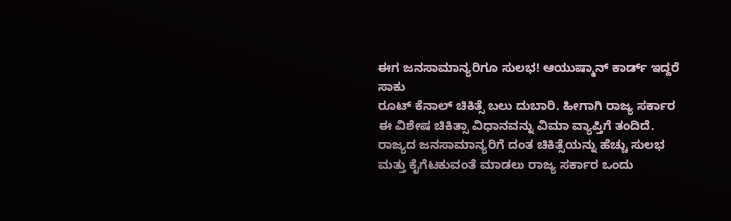ಈಗ ಜನಸಾಮಾನ್ಯರಿಗೂ ಸುಲಭ! ಆಯುಷ್ಮಾನ್ ಕಾರ್ಡ್ ಇದ್ದರೆ ಸಾಕು
ರೂಟ್ ಕೆನಾಲ್ ಚಿಕಿತ್ಸೆ ಬಲು ದುಬಾರಿ. ಹೀಗಾಗಿ ರಾಜ್ಯ ಸರ್ಕಾರ ಈ ವಿಶೇಷ ಚಿಕಿತ್ಸಾ ವಿಧಾನವನ್ನು ವಿಮಾ ವ್ಯಾಪ್ತಿಗೆ ತಂದಿದೆ.
ರಾಜ್ಯದ ಜನಸಾಮಾನ್ಯರಿಗೆ ದಂತ ಚಿಕಿತ್ಸೆಯನ್ನು ಹೆಚ್ಚು ಸುಲಭ ಮತ್ತು ಕೈಗೆಟಕುವಂತೆ ಮಾಡಲು ರಾಜ್ಯ ಸರ್ಕಾರ ಒಂದು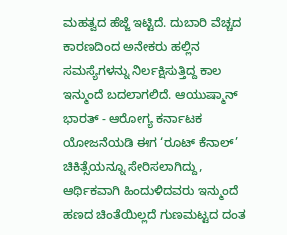ಮಹತ್ವದ ಹೆಜ್ಜೆ ಇಟ್ಟಿದೆ. ದುಬಾರಿ ವೆಚ್ಚದ ಕಾರಣದಿಂದ ಅನೇಕರು ಹಲ್ಲಿನ ಸಮಸ್ಯೆಗಳನ್ನು ನಿರ್ಲಕ್ಷಿಸುತ್ತಿದ್ದ ಕಾಲ ಇನ್ಮುಂದೆ ಬದಲಾಗಲಿದೆ. ಆಯುಷ್ಮಾನ್ ಭಾರತ್ - ಆರೋಗ್ಯ ಕರ್ನಾಟಕ ಯೋಜನೆಯಡಿ ಈಗ ‘ರೂಟ್ ಕೆನಾಲ್’ ಚಿಕಿತ್ಸೆಯನ್ನೂ ಸೇರಿಸಲಾಗಿದ್ದು, ಆರ್ಥಿಕವಾಗಿ ಹಿಂದುಳಿದವರು ಇನ್ಮುಂದೆ ಹಣದ ಚಿಂತೆಯಿಲ್ಲದೆ ಗುಣಮಟ್ಟದ ದಂತ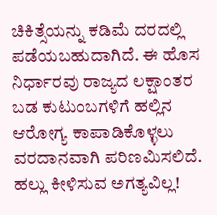ಚಿಕಿತ್ಸೆಯನ್ನು ಕಡಿಮೆ ದರದಲ್ಲಿ ಪಡೆಯಬಹುದಾಗಿದೆ. ಈ ಹೊಸ ನಿರ್ಧಾರವು ರಾಜ್ಯದ ಲಕ್ಷಾಂತರ ಬಡ ಕುಟುಂಬಗಳಿಗೆ ಹಲ್ಲಿನ ಆರೋಗ್ಯ ಕಾಪಾಡಿಕೊಳ್ಳಲು ವರದಾನವಾಗಿ ಪರಿಣಮಿಸಲಿದೆ.
ಹಲ್ಲು ಕೀಳಿಸುವ ಅಗತ್ಯವಿಲ್ಲ!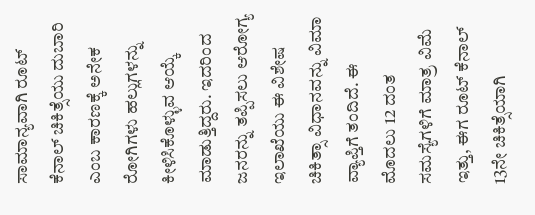ಸಾಮಾನ್ಯವಾಗಿ ರೂಟ್ ಕೆನಾಲ್ ಚಿಕಿತ್ಸೆಯು ದುಬಾರಿ ಎಂಬ ಕಾರಣಕ್ಕೆ ಅನೇಕ ರೋಗಿಗಳು ಹಲ್ಲುಗಳನ್ನು ಕೀಳಿಸಿಕೊಳ್ಳುವ ಆಯ್ಕೆ ಮಾಡುತ್ತಿದ್ದರು. ಇದರಿಂದ ಜನರನ್ನು ತಪ್ಪಿಸಲು ಆರೋಗ್ಯ ಇಲಾಖೆಯು ಈ ವಿಶೇಷ ಚಿಕಿತ್ಸಾ ವಿಧಾನವನ್ನು ವಿಮಾ ವ್ಯಾಪ್ತಿಗೆ ತಂದಿದೆ. ಈ ಮೊದಲು 12 ದಂತ ಸಮಸ್ಯೆಗಳಿಗೆ ಮಾತ್ರ ವಿಮೆ ಇತ್ತು, ಈಗ ರೂಟ್ ಕೆನಾಲ್ 13ನೇ ಚಿಕಿತ್ಸೆಯಾಗಿ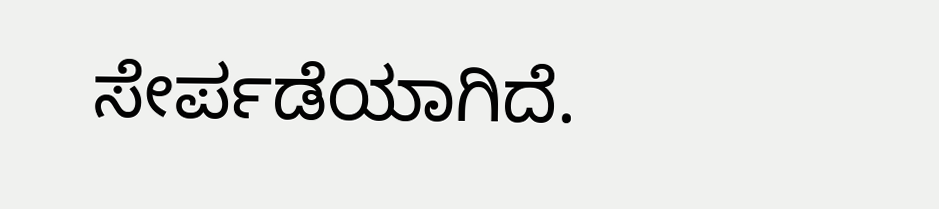ಸೇರ್ಪಡೆಯಾಗಿದೆ.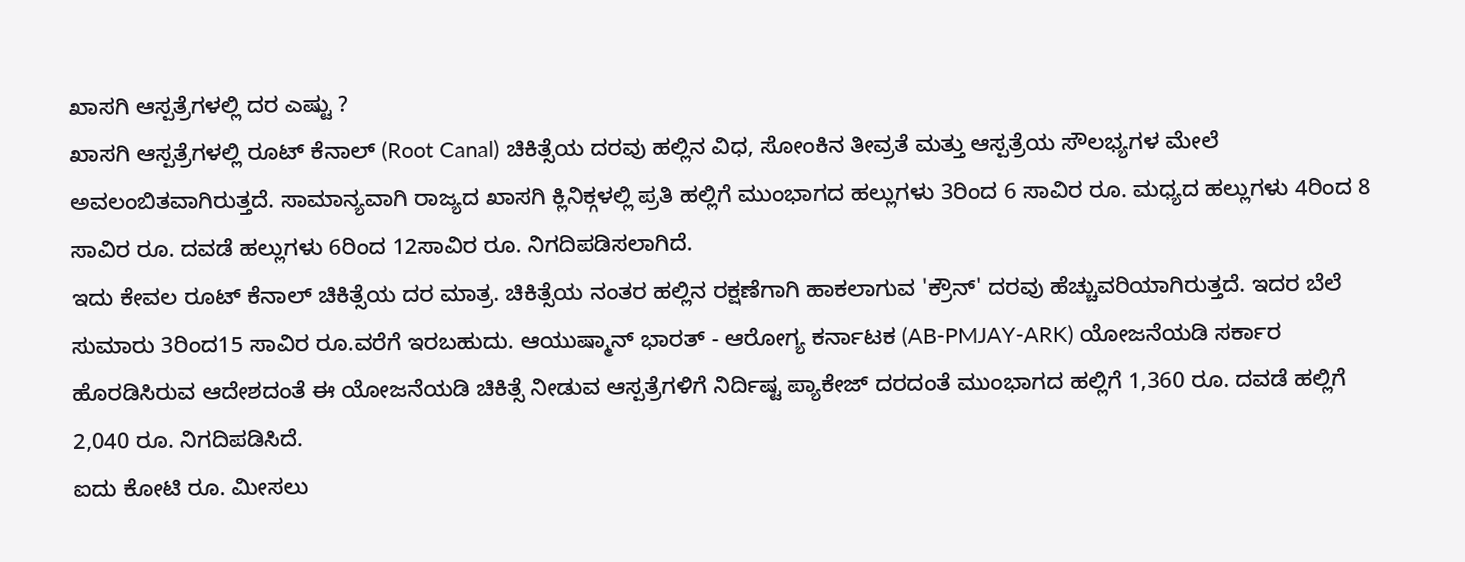ಖಾಸಗಿ ಆಸ್ಪತ್ರೆಗಳಲ್ಲಿ ದರ ಎಷ್ಟು ?
ಖಾಸಗಿ ಆಸ್ಪತ್ರೆಗಳಲ್ಲಿ ರೂಟ್ ಕೆನಾಲ್ (Root Canal) ಚಿಕಿತ್ಸೆಯ ದರವು ಹಲ್ಲಿನ ವಿಧ, ಸೋಂಕಿನ ತೀವ್ರತೆ ಮತ್ತು ಆಸ್ಪತ್ರೆಯ ಸೌಲಭ್ಯಗಳ ಮೇಲೆ ಅವಲಂಬಿತವಾಗಿರುತ್ತದೆ. ಸಾಮಾನ್ಯವಾಗಿ ರಾಜ್ಯದ ಖಾಸಗಿ ಕ್ಲಿನಿಕ್ಗಳಲ್ಲಿ ಪ್ರತಿ ಹಲ್ಲಿಗೆ ಮುಂಭಾಗದ ಹಲ್ಲುಗಳು 3ರಿಂದ 6 ಸಾವಿರ ರೂ. ಮಧ್ಯದ ಹಲ್ಲುಗಳು 4ರಿಂದ 8 ಸಾವಿರ ರೂ. ದವಡೆ ಹಲ್ಲುಗಳು 6ರಿಂದ 12ಸಾವಿರ ರೂ. ನಿಗದಿಪಡಿಸಲಾಗಿದೆ.
ಇದು ಕೇವಲ ರೂಟ್ ಕೆನಾಲ್ ಚಿಕಿತ್ಸೆಯ ದರ ಮಾತ್ರ. ಚಿಕಿತ್ಸೆಯ ನಂತರ ಹಲ್ಲಿನ ರಕ್ಷಣೆಗಾಗಿ ಹಾಕಲಾಗುವ 'ಕ್ರೌನ್' ದರವು ಹೆಚ್ಚುವರಿಯಾಗಿರುತ್ತದೆ. ಇದರ ಬೆಲೆ ಸುಮಾರು 3ರಿಂದ15 ಸಾವಿರ ರೂ.ವರೆಗೆ ಇರಬಹುದು. ಆಯುಷ್ಮಾನ್ ಭಾರತ್ - ಆರೋಗ್ಯ ಕರ್ನಾಟಕ (AB-PMJAY-ARK) ಯೋಜನೆಯಡಿ ಸರ್ಕಾರ ಹೊರಡಿಸಿರುವ ಆದೇಶದಂತೆ ಈ ಯೋಜನೆಯಡಿ ಚಿಕಿತ್ಸೆ ನೀಡುವ ಆಸ್ಪತ್ರೆಗಳಿಗೆ ನಿರ್ದಿಷ್ಟ ಪ್ಯಾಕೇಜ್ ದರದಂತೆ ಮುಂಭಾಗದ ಹಲ್ಲಿಗೆ 1,360 ರೂ. ದವಡೆ ಹಲ್ಲಿಗೆ 2,040 ರೂ. ನಿಗದಿಪಡಿಸಿದೆ.
ಐದು ಕೋಟಿ ರೂ. ಮೀಸಲು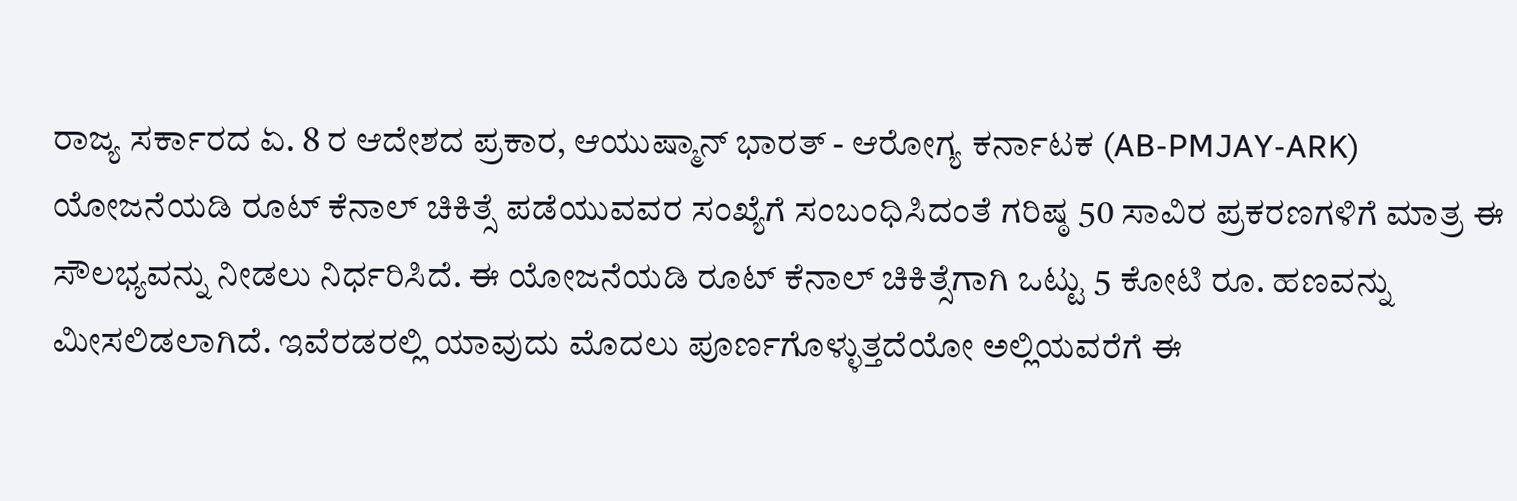ರಾಜ್ಯ ಸರ್ಕಾರದ ಏ. 8 ರ ಆದೇಶದ ಪ್ರಕಾರ, ಆಯುಷ್ಮಾನ್ ಭಾರತ್ - ಆರೋಗ್ಯ ಕರ್ನಾಟಕ (AB-PMJAY-ARK) ಯೋಜನೆಯಡಿ ರೂಟ್ ಕೆನಾಲ್ ಚಿಕಿತ್ಸೆ ಪಡೆಯುವವರ ಸಂಖ್ಯೆಗೆ ಸಂಬಂಧಿಸಿದಂತೆ ಗರಿಷ್ಠ 50 ಸಾವಿರ ಪ್ರಕರಣಗಳಿಗೆ ಮಾತ್ರ ಈ ಸೌಲಭ್ಯವನ್ನು ನೀಡಲು ನಿರ್ಧರಿಸಿದೆ. ಈ ಯೋಜನೆಯಡಿ ರೂಟ್ ಕೆನಾಲ್ ಚಿಕಿತ್ಸೆಗಾಗಿ ಒಟ್ಟು 5 ಕೋಟಿ ರೂ. ಹಣವನ್ನು ಮೀಸಲಿಡಲಾಗಿದೆ. ಇವೆರಡರಲ್ಲಿ ಯಾವುದು ಮೊದಲು ಪೂರ್ಣಗೊಳ್ಳುತ್ತದೆಯೋ ಅಲ್ಲಿಯವರೆಗೆ ಈ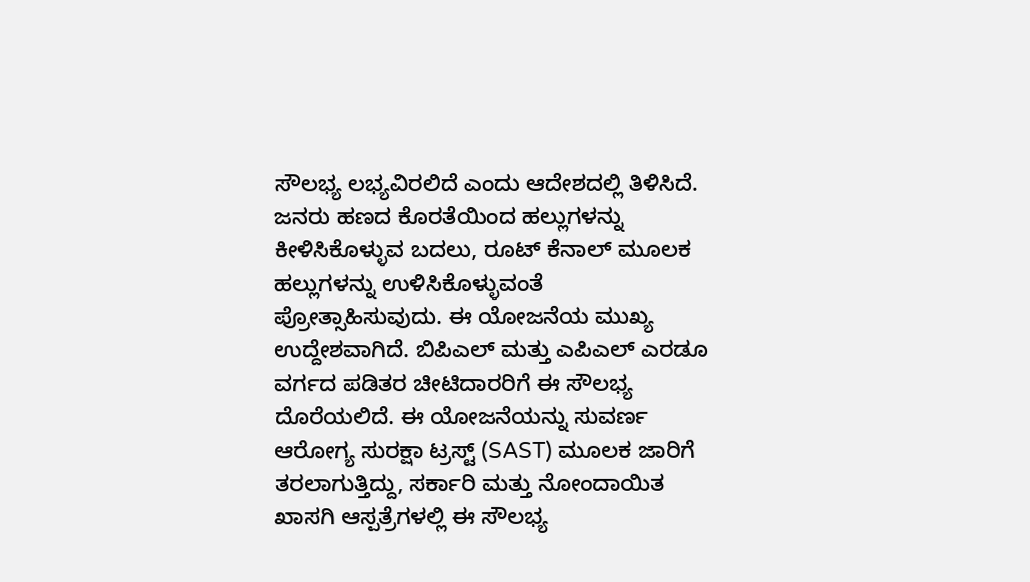ಸೌಲಭ್ಯ ಲಭ್ಯವಿರಲಿದೆ ಎಂದು ಆದೇಶದಲ್ಲಿ ತಿಳಿಸಿದೆ.
ಜನರು ಹಣದ ಕೊರತೆಯಿಂದ ಹಲ್ಲುಗಳನ್ನು ಕೀಳಿಸಿಕೊಳ್ಳುವ ಬದಲು, ರೂಟ್ ಕೆನಾಲ್ ಮೂಲಕ ಹಲ್ಲುಗಳನ್ನು ಉಳಿಸಿಕೊಳ್ಳುವಂತೆ ಪ್ರೋತ್ಸಾಹಿಸುವುದು. ಈ ಯೋಜನೆಯ ಮುಖ್ಯ ಉದ್ದೇಶವಾಗಿದೆ. ಬಿಪಿಎಲ್ ಮತ್ತು ಎಪಿಎಲ್ ಎರಡೂ ವರ್ಗದ ಪಡಿತರ ಚೀಟಿದಾರರಿಗೆ ಈ ಸೌಲಭ್ಯ ದೊರೆಯಲಿದೆ. ಈ ಯೋಜನೆಯನ್ನು ಸುವರ್ಣ ಆರೋಗ್ಯ ಸುರಕ್ಷಾ ಟ್ರಸ್ಟ್ (SAST) ಮೂಲಕ ಜಾರಿಗೆ ತರಲಾಗುತ್ತಿದ್ದು, ಸರ್ಕಾರಿ ಮತ್ತು ನೋಂದಾಯಿತ ಖಾಸಗಿ ಆಸ್ಪತ್ರೆಗಳಲ್ಲಿ ಈ ಸೌಲಭ್ಯ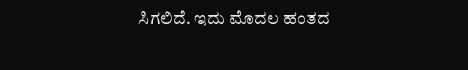ಸಿಗಲಿದೆ. ಇದು ಮೊದಲ ಹಂತದ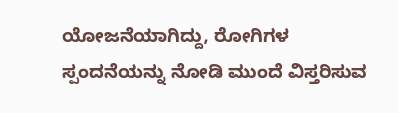ಯೋಜನೆಯಾಗಿದ್ದು, ರೋಗಿಗಳ ಸ್ಪಂದನೆಯನ್ನು ನೋಡಿ ಮುಂದೆ ವಿಸ್ತರಿಸುವ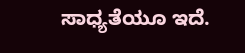ಸಾಧ್ಯತೆಯೂ ಇದೆ.